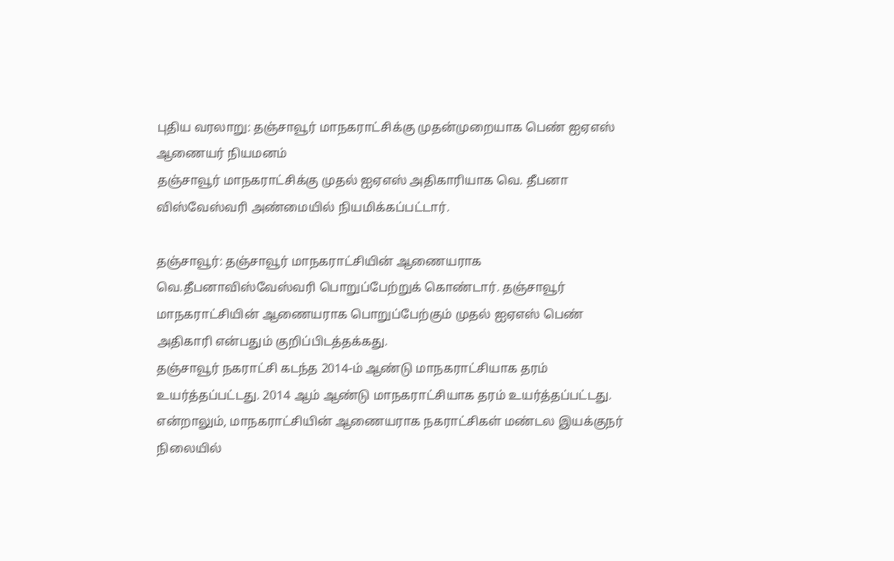புதிய வரலாறு: தஞ்சாவூர் மாநகராட்சிக்கு முதன்முறையாக பெண் ஐஏஎஸ் ஆணையர் நியமனம்
தஞ்சாவூர் மாநகராட்சிக்கு முதல் ஐஏஎஸ் அதிகாரியாக வெ. தீபனா விஸ்வேஸ்வரி அண்மையில் நியமிக்கப்பட்டார்.

தஞ்சாவூர்: தஞ்சாவூர் மாநகராட்சியின் ஆணையராக வெ.தீபனாவிஸ்வேஸ்வரி பொறுப்பேற்றுக் கொண்டார். தஞ்சாவூர் மாநகராட்சியின் ஆணையராக பொறுப்பேற்கும் முதல் ஐஏஎஸ் பெண் அதிகாரி என்பதும் குறிப்பிடத்தக்கது.
தஞ்சாவூர் நகராட்சி கடந்த 2014-ம் ஆண்டு மாநகராட்சியாக தரம் உயர்த்தப்பட்டது. 2014 ஆம் ஆண்டு மாநகராட்சியாக தரம் உயர்த்தப்பட்டது. என்றாலும், மாநகராட்சியின் ஆணையராக நகராட்சிகள் மண்டல இயக்குநர் நிலையில்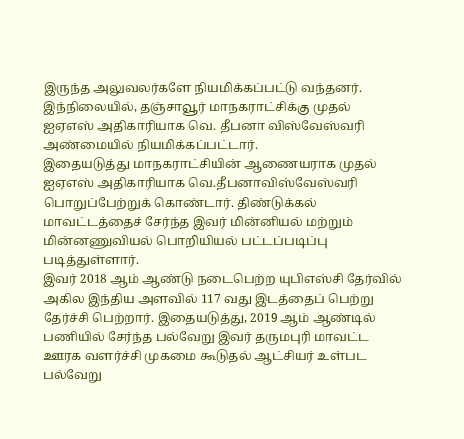இருந்த அலுவலர்களே நியமிக்கப்பட்டு வந்தனர். இந்நிலையில், தஞ்சாவூர் மாநகராட்சிக்கு முதல் ஐஏஎஸ் அதிகாரியாக வெ. தீபனா விஸ்வேஸ்வரி அண்மையில் நியமிக்கப்பட்டார்.
இதையடுத்து மாநகராட்சியின் ஆணையராக முதல் ஐஏஎஸ் அதிகாரியாக வெ.தீபனாவிஸ்வேஸ்வரி பொறுப்பேற்றுக் கொண்டார். திண்டுக்கல் மாவட்டத்தைச் சேர்ந்த இவர் மின்னியல் மற்றும் மின்னணுவியல் பொறியியல் பட்டப்படிப்பு படித்துள்ளார்.
இவர் 2018 ஆம் ஆண்டு நடைபெற்ற யுபிஎஸ்சி தேர்வில் அகில இந்திய அளவில் 117 வது இடத்தைப் பெற்று தேர்ச்சி பெற்றார். இதையடுத்து, 2019 ஆம் ஆண்டில் பணியில் சேர்ந்த பல்வேறு இவர் தருமபுரி மாவட்ட ஊரக வளர்ச்சி முகமை கூடுதல் ஆட்சியர் உள்பட பல்வேறு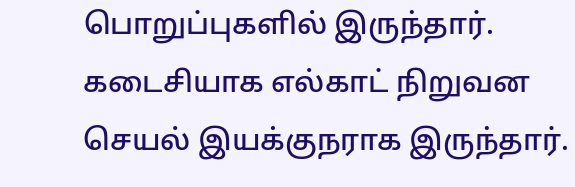பொறுப்புகளில் இருந்தார். கடைசியாக எல்காட் நிறுவன செயல் இயக்குநராக இருந்தார்.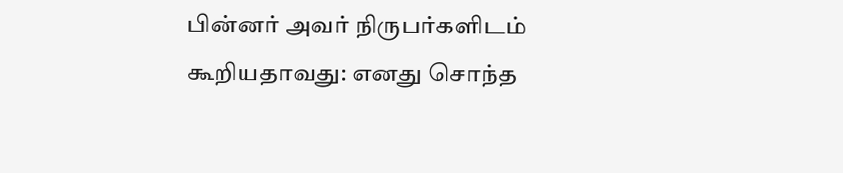பின்னர் அவர் நிருபர்களிடம் கூறியதாவது: எனது சொந்த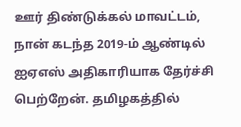ஊர் திண்டுக்கல் மாவட்டம், நான் கடந்த 2019-ம் ஆண்டில் ஐஏஎஸ் அதிகாரியாக தேர்ச்சி பெற்றேன். தமிழகத்தில்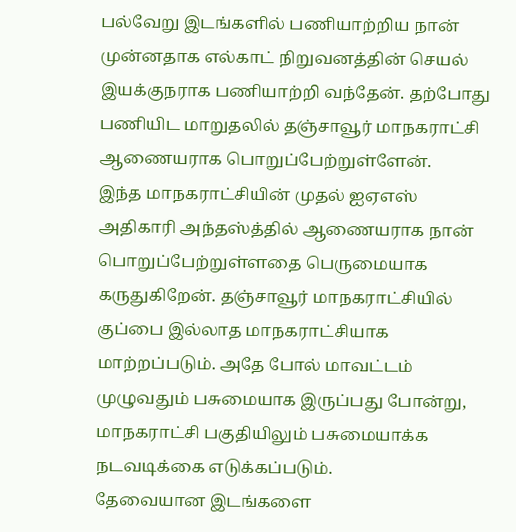பல்வேறு இடங்களில் பணியாற்றிய நான் முன்னதாக எல்காட் நிறுவனத்தின் செயல் இயக்குநராக பணியாற்றி வந்தேன். தற்போது பணியிட மாறுதலில் தஞ்சாவூர் மாநகராட்சி ஆணையராக பொறுப்பேற்றுள்ளேன்.
இந்த மாநகராட்சியின் முதல் ஐஏஎஸ் அதிகாரி அந்தஸ்த்தில் ஆணையராக நான் பொறுப்பேற்றுள்ளதை பெருமையாக கருதுகிறேன். தஞ்சாவூர் மாநகராட்சியில் குப்பை இல்லாத மாநகராட்சியாக மாற்றப்படும். அதே போல் மாவட்டம் முழுவதும் பசுமையாக இருப்பது போன்று, மாநகராட்சி பகுதியிலும் பசுமையாக்க நடவடிக்கை எடுக்கப்படும்.
தேவையான இடங்களை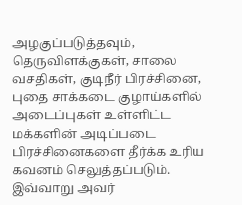அழகுப்படுத்தவும், தெருவிளக்குகள், சாலை வசதிகள், குடிநீர் பிரச்சினை, புதை சாக்கடை குழாய்களில் அடைப்புகள் உள்ளிட்ட மக்களின் அடிப்படை பிரச்சினைகளை தீர்க்க உரிய கவனம் செலுத்தப்படும். இவ்வாறு அவர்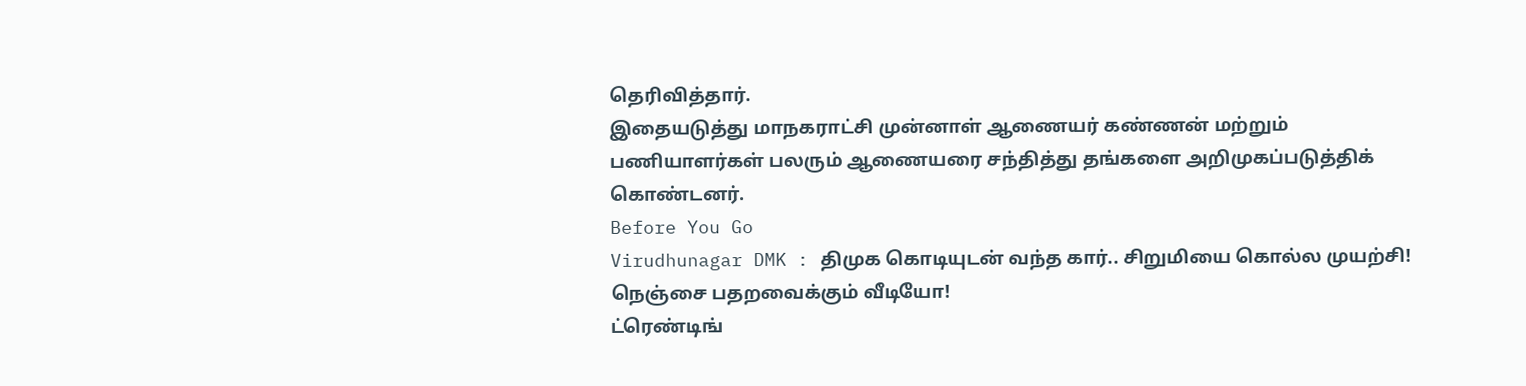தெரிவித்தார்.
இதையடுத்து மாநகராட்சி முன்னாள் ஆணையர் கண்ணன் மற்றும் பணியாளர்கள் பலரும் ஆணையரை சந்தித்து தங்களை அறிமுகப்படுத்திக் கொண்டனர்.
Before You Go
Virudhunagar DMK : திமுக கொடியுடன் வந்த கார்.. சிறுமியை கொல்ல முயற்சி! நெஞ்சை பதறவைக்கும் வீடியோ!
ட்ரெண்டிங்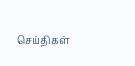செய்திகள்